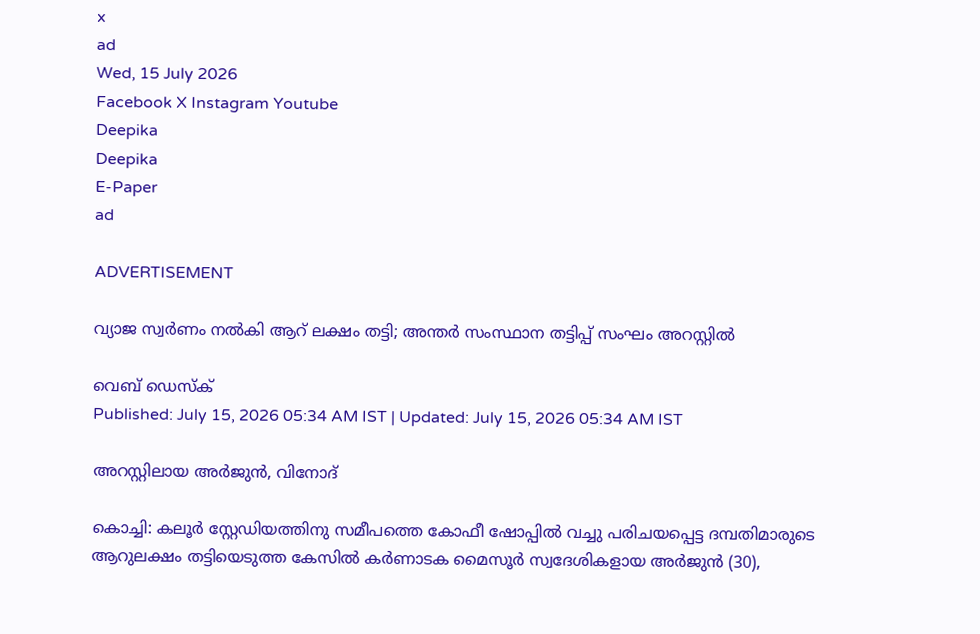x
ad
Wed, 15 July 2026
Facebook X Instagram Youtube
Deepika
Deepika
E-Paper
ad

ADVERTISEMENT

വ്യാജ സ്വര്‍ണം നല്‍കി ആറ് ലക്ഷം തട്ടി; അന്തര്‍ സംസ്ഥാന തട്ടിപ്പ് സംഘം അറസ്റ്റില്‍

വെബ് ഡെസ്ക്
Published: July 15, 2026 05:34 AM IST | Updated: July 15, 2026 05:34 AM IST

അറസ്റ്റിലായ അര്‍ജുന്‍, വിനോദ്

കൊച്ചി: കലൂര്‍ സ്റ്റേഡിയത്തിനു സമീപത്തെ കോഫീ ഷോപ്പില്‍ വച്ചു പരിചയപ്പെട്ട ദമ്പതിമാരുടെ ആറുലക്ഷം തട്ടിയെടുത്ത കേസില്‍ കര്‍ണാടക മൈസൂര്‍ സ്വദേശികളായ അര്‍ജുന്‍ (30),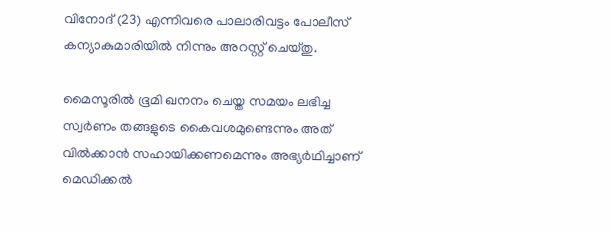വിനോദ് (23) എന്നിവരെ പാലാരിവട്ടം പോലീസ് കന്യാകുമാരിയില്‍ നിന്നും അറസ്റ്റ് ചെയ്തു.

മൈസൂരില്‍ ഭൂമി ഖനനം ചെയ്ത സമയം ലഭിച്ച സ്വര്‍ണം തങ്ങളുടെ കൈവശമുണ്ടെന്നും അത് വില്‍ക്കാന്‍ സഹായിക്കണമെന്നും അഭ്യര്‍ഥിച്ചാണ് മെഡിക്കല്‍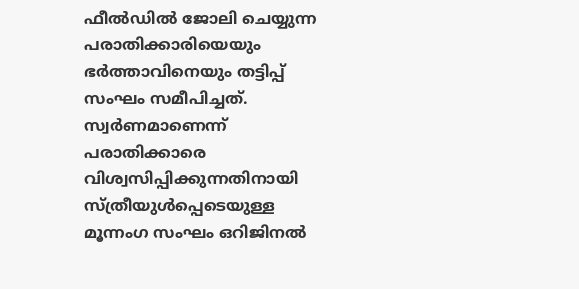ഫീല്‍ഡില്‍ ജോലി ചെയ്യുന്ന പരാതിക്കാരിയെയും ഭര്‍ത്താവിനെയും തട്ടിപ്പ് സംഘം സമീപിച്ചത്. സ്വര്‍ണമാണെന്ന് പരാതിക്കാരെ വിശ്വസിപ്പിക്കുന്നതിനായി സ്ത്രീയുള്‍പ്പെടെയുള്ള മൂന്നംഗ സംഘം ഒറിജിനല്‍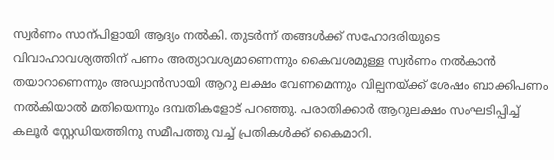സ്വര്‍ണം സാന്പിളായി ആദ്യം നല്‍കി. തുടര്‍ന്ന് തങ്ങള്‍ക്ക് സഹോദരിയുടെ വിവാഹാവശ്യത്തിന് പണം അത്യാവശ്യമാണെന്നും കൈവശമുള്ള സ്വര്‍ണം നല്‍കാന്‍ തയാറാണെന്നും അഡ്വാന്‍സായി ആറു ലക്ഷം വേണമെന്നും വില്പനയ്ക്ക് ശേഷം ബാക്കിപണം നല്‍കിയാല്‍ മതിയെന്നും ദമ്പതികളോട് പറഞ്ഞു. പരാതിക്കാര്‍ ആറുലക്ഷം സംഘടിപ്പിച്ച് കലൂര്‍ സ്റ്റേഡിയത്തിനു സമീപത്തു വച്ച് പ്രതികള്‍ക്ക് കൈമാറി.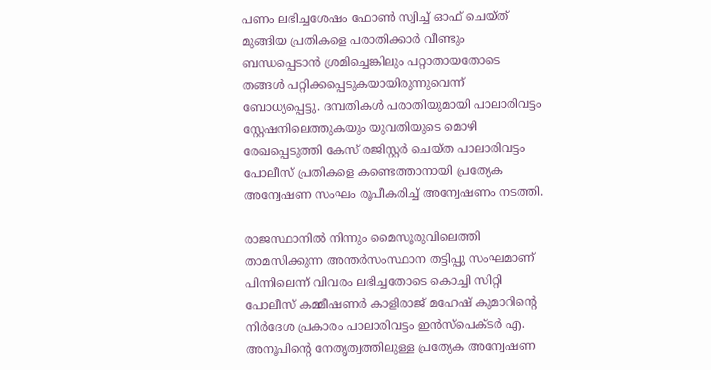പണം ലഭിച്ചശേഷം ഫോണ്‍ സ്വിച്ച് ഓഫ് ചെയ്ത് മുങ്ങിയ പ്രതികളെ പരാതിക്കാര്‍ വീണ്ടും ബന്ധപ്പെടാന്‍ ശ്രമിച്ചെങ്കിലും പറ്റാതായതോടെ തങ്ങള്‍ പറ്റിക്കപ്പെടുകയായിരുന്നുവെന്ന് ബോധ്യപ്പെട്ടു. ദമ്പതികള്‍ പരാതിയുമായി പാലാരിവട്ടം സ്റ്റേഷനിലെത്തുകയും യുവതിയുടെ മൊഴി രേഖപ്പെടുത്തി കേസ് രജിസ്റ്റര്‍ ചെയ്ത പാലാരിവട്ടം പോലീസ് പ്രതികളെ കണ്ടെത്താനായി പ്രത്യേക അന്വേഷണ സംഘം രൂപീകരിച്ച് അന്വേഷണം നടത്തി.

രാജസ്ഥാനില്‍ നിന്നും മൈസൂരുവിലെത്തി താമസിക്കുന്ന അന്തര്‍സംസ്ഥാന തട്ടിപ്പു സംഘമാണ് പിന്നിലെന്ന് വിവരം ലഭിച്ചതോടെ കൊച്ചി സിറ്റി പോലീസ് കമ്മീഷണര്‍ കാളിരാജ് മഹേഷ് കുമാറിന്‍റെ നിര്‍ദേശ പ്രകാരം പാലാരിവട്ടം ഇന്‍സ്‌പെക്ടര്‍ എ. അനൂപിന്‍റെ നേതൃത്വത്തിലുള്ള പ്രത്യേക അന്വേഷണ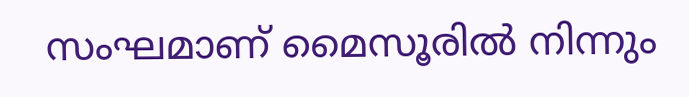സംഘമാണ് മൈസൂരില്‍ നിന്നും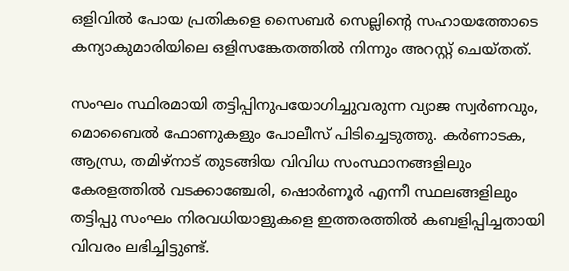ഒളിവില്‍ പോയ പ്രതികളെ സൈബര്‍ സെല്ലിന്‍റെ സഹായത്തോടെ കന്യാകുമാരിയിലെ ഒളിസങ്കേതത്തില്‍ നിന്നും അറസ്റ്റ് ചെയ്തത്.

സംഘം സ്ഥിരമായി തട്ടിപ്പിനുപയോഗിച്ചുവരുന്ന വ്യാജ സ്വര്‍ണവും, മൊബൈല്‍ ഫോണുകളും പോലീസ് പിടിച്ചെടുത്തു. കര്‍ണാടക, ആന്ധ്ര, തമിഴ്‌നാട് തുടങ്ങിയ വിവിധ സംസ്ഥാനങ്ങളിലും കേരളത്തില്‍ വടക്കാഞ്ചേരി, ഷൊര്‍ണൂര്‍ എന്നീ സ്ഥലങ്ങളിലും തട്ടിപ്പു സംഘം നിരവധിയാളുകളെ ഇത്തരത്തില്‍ കബളിപ്പിച്ചതായി വിവരം ലഭിച്ചിട്ടുണ്ട്.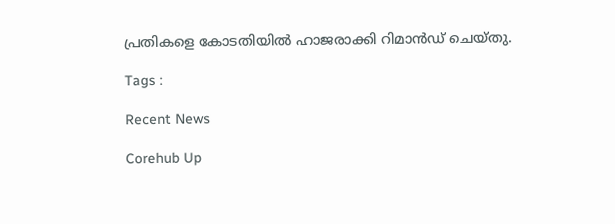പ്രതികളെ കോടതിയില്‍ ഹാജരാക്കി റിമാന്‍ഡ് ചെയ്തു.

Tags :

Recent News

Corehub Up